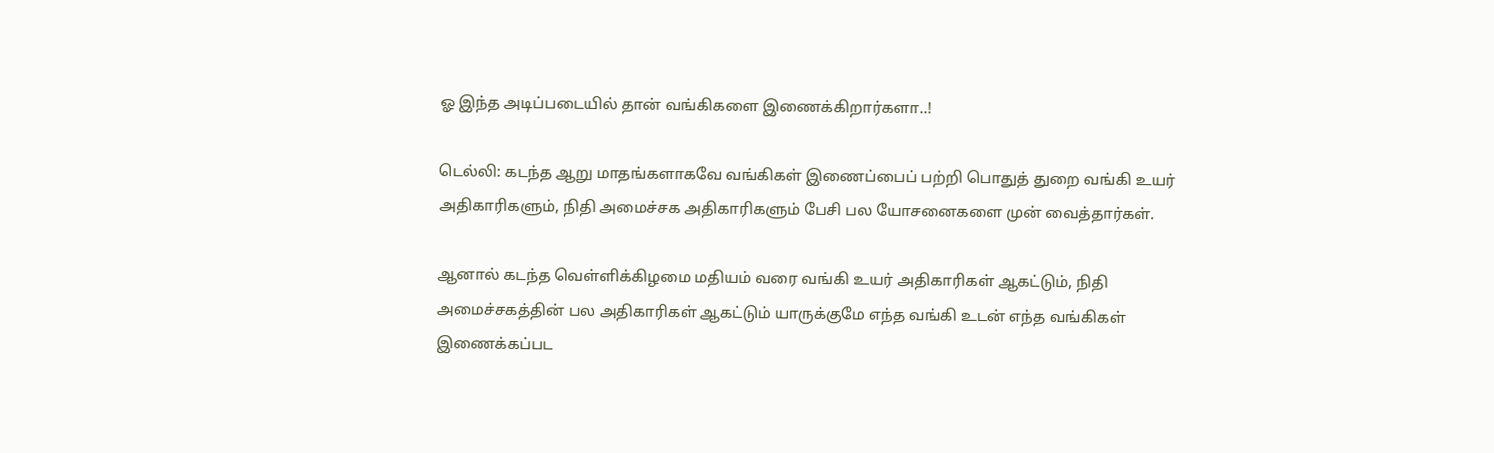ஓ இந்த அடிப்படையில் தான் வங்கிகளை இணைக்கிறார்களா..!

டெல்லி: கடந்த ஆறு மாதங்களாகவே வங்கிகள் இணைப்பைப் பற்றி பொதுத் துறை வங்கி உயர் அதிகாரிகளும், நிதி அமைச்சக அதிகாரிகளும் பேசி பல யோசனைகளை முன் வைத்தார்கள்.

ஆனால் கடந்த வெள்ளிக்கிழமை மதியம் வரை வங்கி உயர் அதிகாரிகள் ஆகட்டும், நிதி அமைச்சகத்தின் பல அதிகாரிகள் ஆகட்டும் யாருக்குமே எந்த வங்கி உடன் எந்த வங்கிகள் இணைக்கப்பட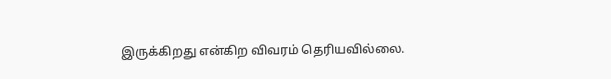இருக்கிறது என்கிற விவரம் தெரியவில்லை.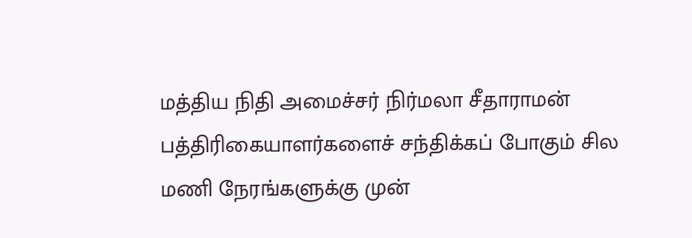மத்திய நிதி அமைச்சர் நிர்மலா சீதாராமன் பத்திரிகையாளர்களைச் சந்திக்கப் போகும் சில மணி நேரங்களுக்கு முன்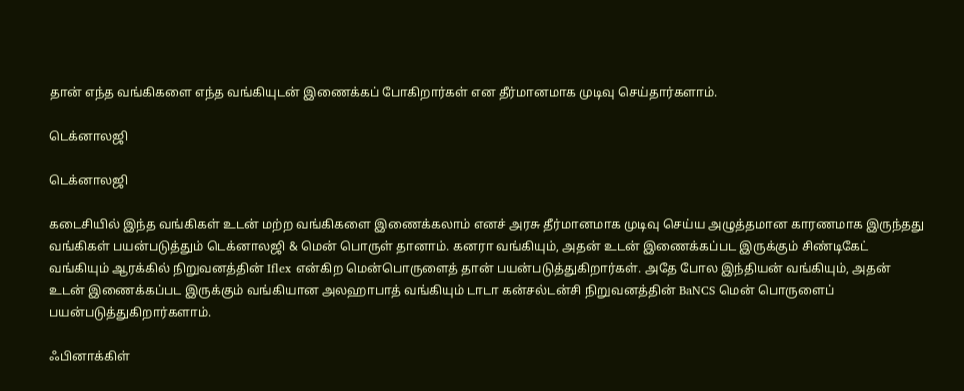தான் எந்த வங்கிகளை எந்த வங்கியுடன் இணைக்கப் போகிறார்கள் என தீர்மானமாக முடிவு செய்தார்களாம்.

டெக்னாலஜி

டெக்னாலஜி

கடைசியில் இந்த வங்கிகள் உடன் மற்ற வங்கிகளை இணைக்கலாம் எனச் அரசு தீர்மானமாக முடிவு செய்ய அழுத்தமான காரணமாக இருந்தது வங்கிகள் பயன்படுத்தும் டெக்னாலஜி & மென் பொருள் தானாம். கனரா வங்கியும், அதன் உடன் இணைக்கப்பட இருக்கும் சிண்டிகேட் வங்கியும் ஆரக்கில் நிறுவனத்தின் Iflex என்கிற மென்பொருளைத் தான் பயன்படுத்துகிறார்கள். அதே போல இந்தியன் வங்கியும், அதன் உடன் இணைக்கப்பட இருக்கும் வங்கியான அலஹாபாத் வங்கியும் டாடா கன்சல்டன்சி நிறுவனத்தின் BaNCS மென் பொருளைப் பயன்படுத்துகிறார்களாம்.

ஃபினாக்கிள்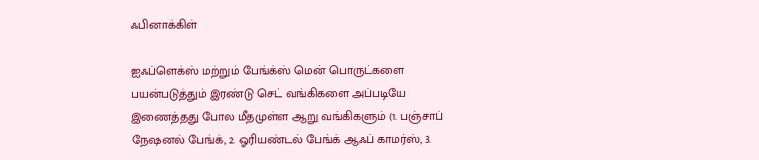ஃபினாக்கிள்

ஐஃப்ளெக்ஸ் மற்றும் பேங்க்ஸ் மென் பொருட்களை பயன்படுத்தும் இரண்டு செட் வங்கிகளை அப்படியே இணைத்தது போல மீதமுள்ள ஆறு வங்கிகளும் (1. பஞ்சாப் நேஷனல் பேங்க், 2. ஓரியண்டல் பேங்க் ஆஃப் காமர்ஸ், 3.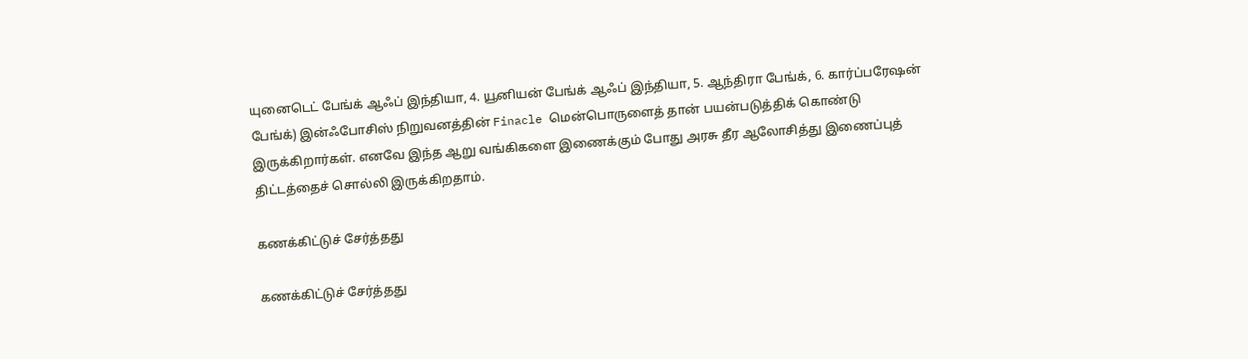யுனைடெட் பேங்க் ஆஃப் இந்தியா, 4. யூனியன் பேங்க் ஆஃப் இந்தியா, 5. ஆந்திரா பேங்க், 6. கார்ப்பரேஷன் பேங்க்) இன்ஃபோசிஸ் நிறுவனத்தின் Finacle மென்பொருளைத் தான் பயன்படுத்திக் கொண்டு இருக்கிறார்கள். எனவே இந்த ஆறு வங்கிகளை இணைக்கும் போது அரசு தீர ஆலோசித்து இணைப்புத் திட்டத்தைச் சொல்லி இருக்கிறதாம்.

கணக்கிட்டுச் சேர்த்தது

கணக்கிட்டுச் சேர்த்தது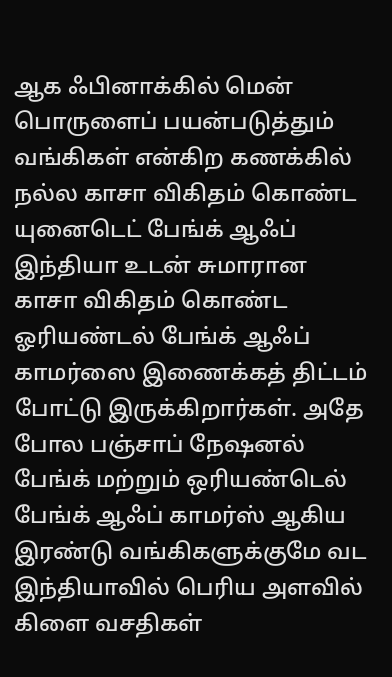ஆக ஃபினாக்கில் மென் பொருளைப் பயன்படுத்தும் வங்கிகள் என்கிற கணக்கில் நல்ல காசா விகிதம் கொண்ட யுனைடெட் பேங்க் ஆஃப் இந்தியா உடன் சுமாரான காசா விகிதம் கொண்ட ஓரியண்டல் பேங்க் ஆஃப் காமர்ஸை இணைக்கத் திட்டம் போட்டு இருக்கிறார்கள். அதே போல பஞ்சாப் நேஷனல் பேங்க் மற்றும் ஒரியண்டெல் பேங்க் ஆஃப் காமர்ஸ் ஆகிய இரண்டு வங்கிகளுக்குமே வட இந்தியாவில் பெரிய அளவில் கிளை வசதிகள்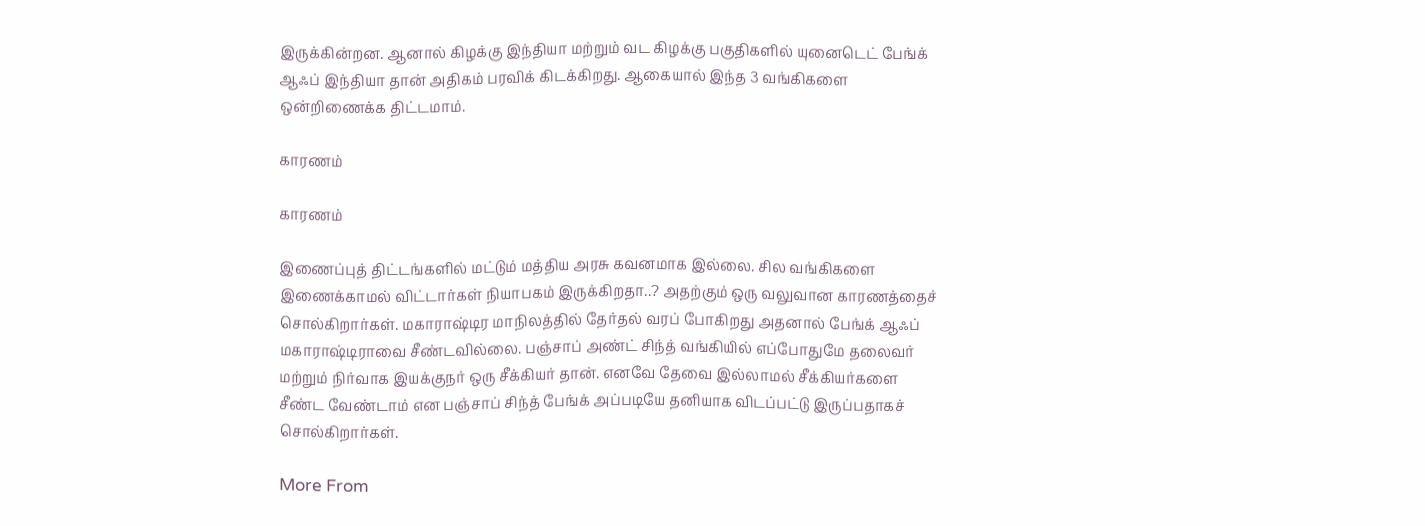இருக்கின்றன. ஆனால் கிழக்கு இந்தியா மற்றும் வட கிழக்கு பகுதிகளில் யுனைடெட் பேங்க் ஆஃப் இந்தியா தான் அதிகம் பரவிக் கிடக்கிறது. ஆகையால் இந்த 3 வங்கிகளை ஒன்றிணைக்க திட்டமாம்.

காரணம்

காரணம்

இணைப்புத் திட்டங்களில் மட்டும் மத்திய அரசு கவனமாக இல்லை. சில வங்கிகளை இணைக்காமல் விட்டார்கள் நியாபகம் இருக்கிறதா..? அதற்கும் ஒரு வலுவான காரணத்தைச் சொல்கிறார்கள். மகாராஷ்டிர மாநிலத்தில் தேர்தல் வரப் போகிறது அதனால் பேங்க் ஆஃப் மகாராஷ்டிராவை சீண்டவில்லை. பஞ்சாப் அண்ட் சிந்த் வங்கியில் எப்போதுமே தலைவர் மற்றும் நிர்வாக இயக்குநர் ஒரு சீக்கியர் தான். எனவே தேவை இல்லாமல் சீக்கியர்களை சீண்ட வேண்டாம் என பஞ்சாப் சிந்த் பேங்க் அப்படியே தனியாக விடப்பட்டு இருப்பதாகச் சொல்கிறார்கள்.

More From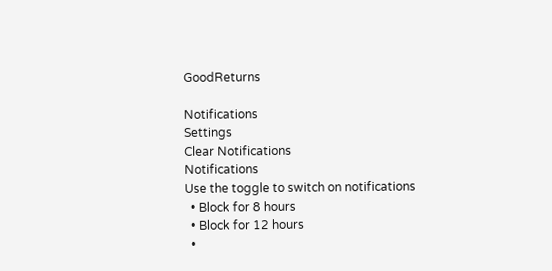GoodReturns

Notifications
Settings
Clear Notifications
Notifications
Use the toggle to switch on notifications
  • Block for 8 hours
  • Block for 12 hours
  •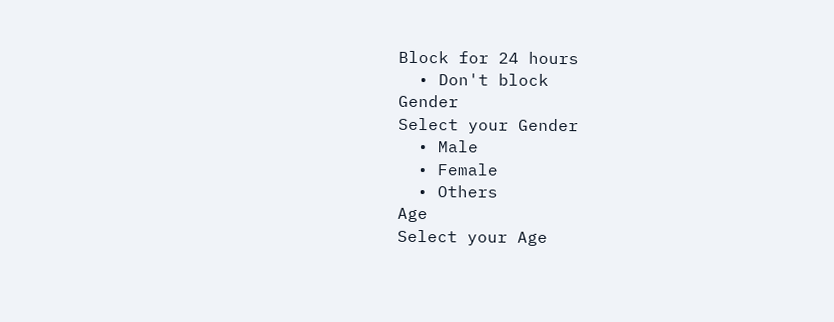Block for 24 hours
  • Don't block
Gender
Select your Gender
  • Male
  • Female
  • Others
Age
Select your Age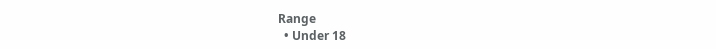Range
  • Under 18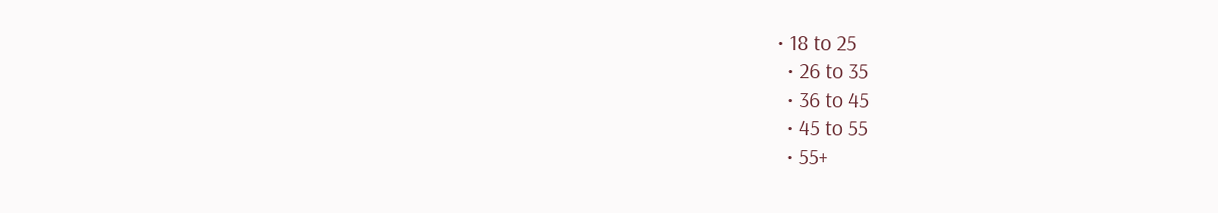• 18 to 25
  • 26 to 35
  • 36 to 45
  • 45 to 55
  • 55+